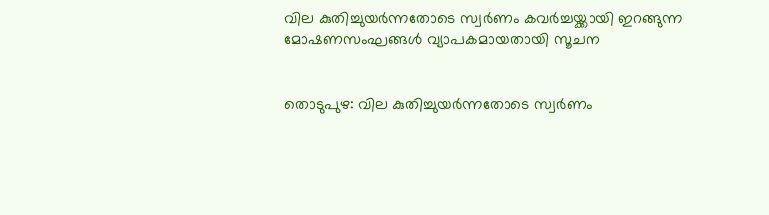വില കുതിച്ചുയര്‍ന്നതോടെ സ്വര്‍ണം കവര്‍ച്ചയ്ക്കായി ഇറങ്ങുന്ന മോഷണസംഘങ്ങള്‍ വ്യാപകമായതായി സൂചന


തൊടുപുഴ: വില കുതിച്ചുയര്‍ന്നതോടെ സ്വര്‍ണം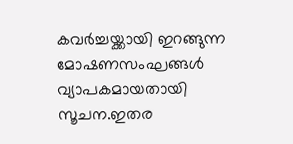കവര്‍ച്ചയ്ക്കായി ഇറങ്ങുന്ന മോഷണസംഘങ്ങള്‍ വ്യാപകമായതായി സൂചന.ഇതര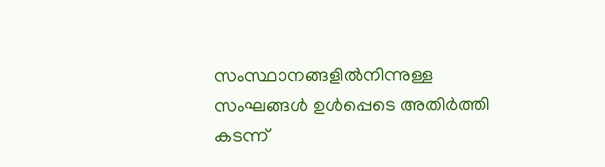സംസ്ഥാനങ്ങളില്‍നിന്നുള്ള സംഘങ്ങള്‍ ഉള്‍പ്പെടെ അതിര്‍ത്തി കടന്ന്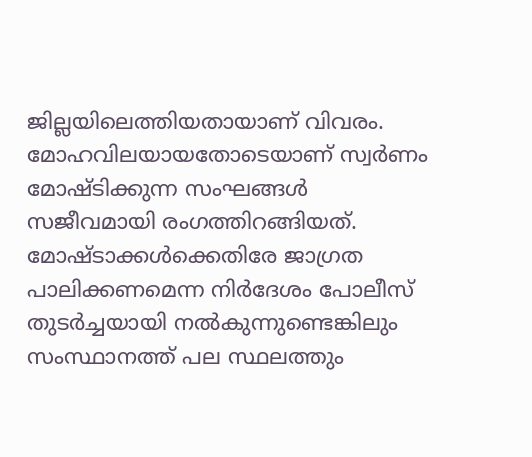ജില്ലയിലെത്തിയതായാണ് വിവരം. മോഹവിലയായതോടെയാണ് സ്വര്‍ണം മോഷ്ടിക്കുന്ന സംഘങ്ങള്‍ സജീവമായി രംഗത്തിറങ്ങിയത്. മോഷ്ടാക്കള്‍ക്കെതിരേ ജാഗ്രത പാലിക്കണമെന്ന നിര്‍ദേശം പോലീസ് തുടര്‍ച്ചയായി നല്‍കുന്നുണ്ടെങ്കിലും സംസ്ഥാനത്ത് പല സ്ഥലത്തും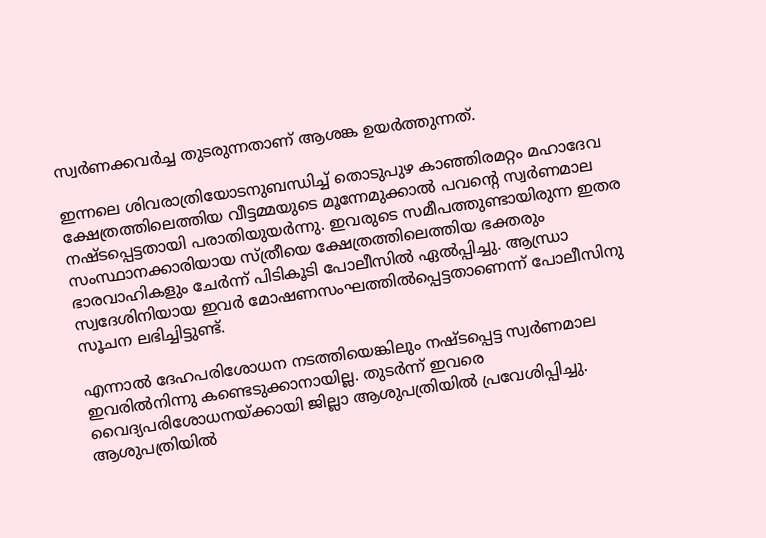സ്വര്‍ണക്കവര്‍ച്ച തുടരുന്നതാണ് ആശങ്ക ഉയര്‍ത്തുന്നത്.

ഇന്നലെ ശിവരാത്രിയോടനുബന്ധിച്ച് തൊടുപുഴ കാഞ്ഞിരമറ്റം മഹാദേവ ക്ഷേത്രത്തിലെത്തിയ വീട്ടമ്മയുടെ മൂന്നേമുക്കാല്‍ പവന്‍റെ സ്വര്‍ണമാല നഷ്ടപ്പെട്ടതായി പരാതിയുയര്‍ന്നു. ഇവരുടെ സമീപത്തുണ്ടായിരുന്ന ഇതര സംസ്ഥാനക്കാരിയായ സ്ത്രീയെ ക്ഷേത്രത്തിലെത്തിയ ഭക്തരും ഭാരവാഹികളും ചേര്‍ന്ന് പിടികൂടി പോലീസില്‍ ഏല്‍പ്പിച്ചു. ആന്ധ്രാ സ്വദേശിനിയായ ഇവര്‍ മോഷണസംഘത്തില്‍പ്പെട്ടതാണെന്ന് പോലീസിനു സൂചന ലഭിച്ചിട്ടുണ്ട്.

എന്നാല്‍ ദേഹപരിശോധന നടത്തിയെങ്കിലും നഷ്ടപ്പെട്ട സ്വര്‍ണമാല ഇവരില്‍നിന്നു കണ്ടെടുക്കാനായില്ല. തുടര്‍ന്ന് ഇവരെ വൈദ്യപരിശോധനയ്ക്കായി ജില്ലാ ആശുപത്രിയില്‍ പ്രവേശിപ്പിച്ചു. ആശുപത്രിയില്‍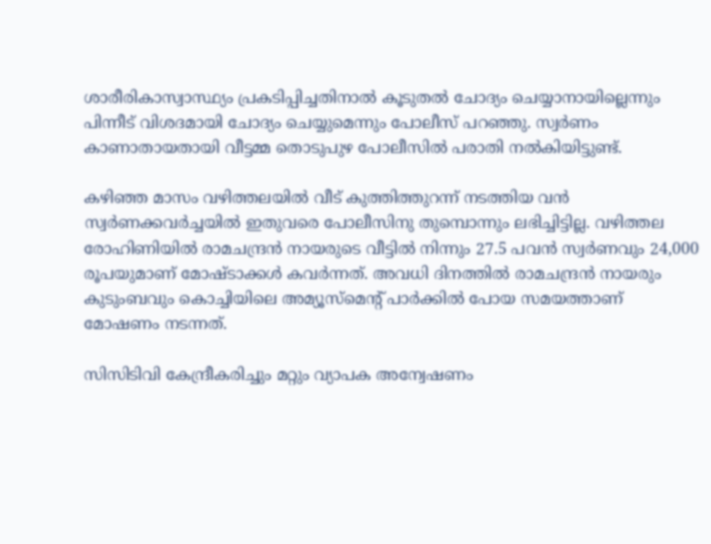ശാരീരികാസ്വാസ്ഥ്യം പ്രകടിപ്പിച്ചതിനാല്‍ കൂടുതല്‍ ചോദ്യം ചെയ്യാനായില്ലെന്നും പിന്നീട് വിശദമായി ചോദ്യം ചെയ്യുമെന്നും പോലീസ് പറഞ്ഞു. സ്വര്‍ണം കാണാതായതായി വീട്ടമ്മ തൊടുപുഴ പോലീസില്‍ പരാതി നല്‍കിയിട്ടുണ്ട്.

കഴിഞ്ഞ മാസം വഴിത്തലയില്‍ വീട് കുത്തിത്തുറന്ന് നടത്തിയ വന്‍ സ്വര്‍ണക്കവര്‍ച്ചയില്‍ ഇതുവരെ പോലീസിനു തുമ്പൊന്നും ലഭിച്ചിട്ടില്ല. വഴിത്തല രോഹിണിയില്‍ രാമചന്ദ്രന്‍ നായരുടെ വീട്ടില്‍ നിന്നും 27.5 പവന്‍ സ്വര്‍ണവും 24,000 രൂപയുമാണ് മോഷ്ടാക്കള്‍ കവര്‍ന്നത്. അവധി ദിനത്തില്‍ രാമചന്ദ്രന്‍ നായരും കുടുംബവും കൊച്ചിയിലെ അമ്യൂസ്‌മെന്‍റ് പാര്‍ക്കില്‍ പോയ സമയത്താണ് മോഷണം നടന്നത്.

സിസിടിവി കേന്ദ്രീകരിച്ചും മറ്റും വ്യാപക അന്വേഷണം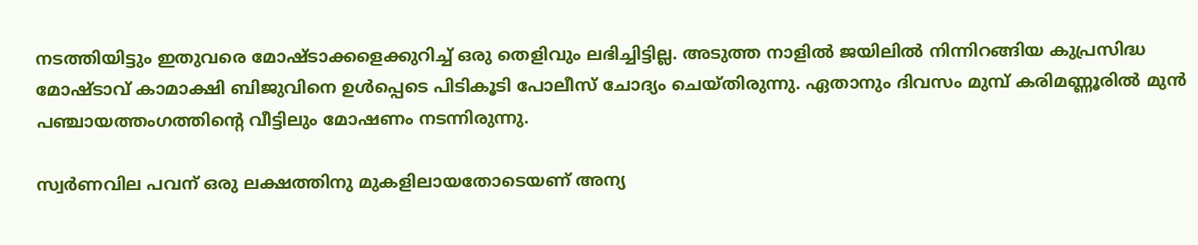നടത്തിയിട്ടും ഇതുവരെ മോഷ്ടാക്കളെക്കുറിച്ച് ഒരു തെളിവും ലഭിച്ചിട്ടില്ല. അടുത്ത നാളില്‍ ജയിലില്‍ നിന്നിറങ്ങിയ കുപ്രസിദ്ധ മോഷ്ടാവ് കാമാക്ഷി ബിജുവിനെ ഉള്‍പ്പെടെ പിടികൂടി പോലീസ് ചോദ്യം ചെയ്തിരുന്നു. ഏതാനും ദിവസം മുമ്പ് കരിമണ്ണൂരില്‍ മുന്‍ പഞ്ചായത്തംഗത്തിന്‍റെ വീട്ടിലും മോഷണം നടന്നിരുന്നു.

സ്വര്‍ണവില പവന് ഒരു ലക്ഷത്തിനു മുകളിലായതോടെയണ് അന്യ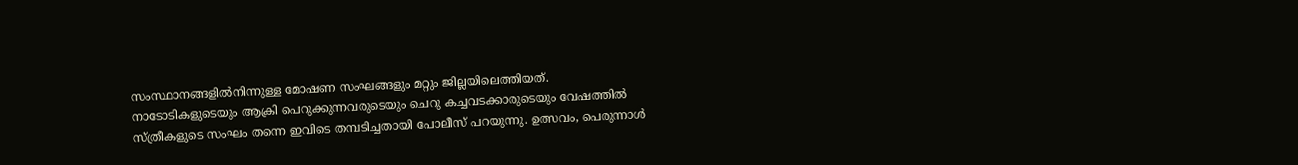സംസ്ഥാനങ്ങളില്‍നിന്നുള്ള മോഷണ സംഘങ്ങളും മറ്റും ജില്ലയിലെത്തിയത്. നാടോടികളുടെയും ആക്രി പെറുക്കുന്നവരുടെയും ചെറു കച്ചവടക്കാരുടെയും വേഷത്തില്‍ സ്ത്രീകളുടെ സംഘം തന്നെ ഇവിടെ തമ്പടിച്ചതായി പോലീസ് പറയുന്നു. ഉത്സവം, പെരുന്നാള്‍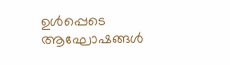ഉള്‍പ്പെടെ ആഘോഷങ്ങള്‍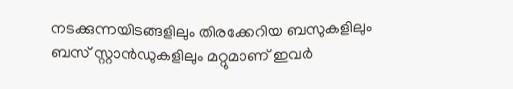നടക്കുന്നയിടങ്ങളിലും തിരക്കേറിയ ബസുകളിലും ബസ് സ്റ്റാന്‍ഡുകളിലും മറ്റുമാണ് ഇവര്‍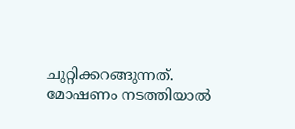ചുറ്റിക്കറങ്ങുന്നത്. മോഷണം നടത്തിയാല്‍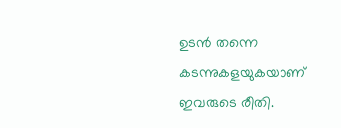ഉടന്‍ തന്നെ കടന്നുകളയുകയാണ് ഇവരുടെ രീതി.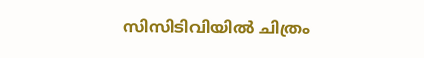സിസിടിവിയില്‍ ചിത്രം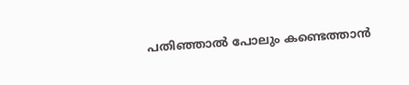പതിഞ്ഞാല്‍ പോലും കണ്ടെത്താന്‍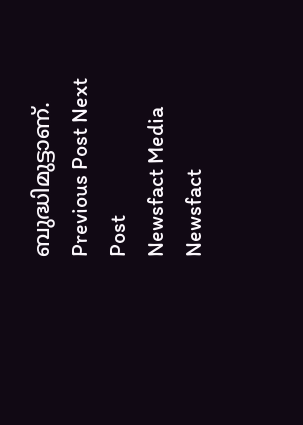ബുദ്ധിമുട്ടാണ്.
Previous Post Next Post
Newsfact Media
Newsfact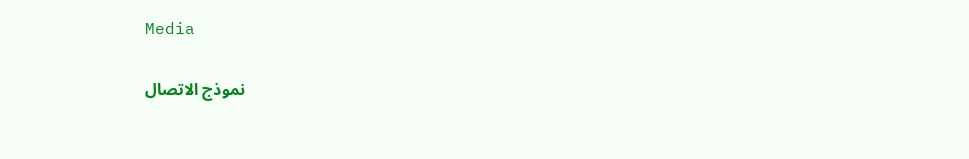Media

نموذج الاتصال